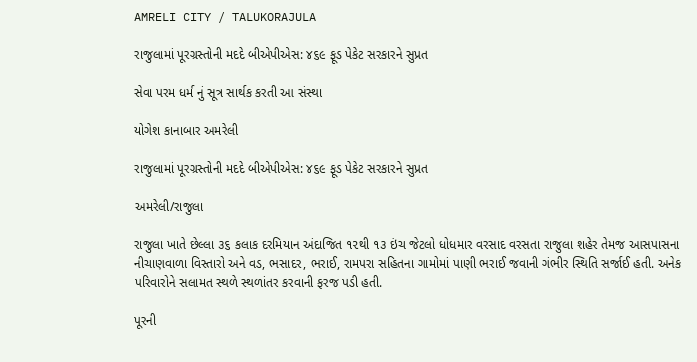AMRELI CITY / TALUKORAJULA

રાજુલામાં પૂરગ્રસ્તોની મદદે બીએપીએસ: ૪૬૯ ફૂડ પેકેટ સરકારને સુપ્રત

સેવા પરમ ધર્મ નું સૂત્ર સાર્થક કરતી આ સંસ્થા

યોગેશ કાનાબાર અમરેલી

રાજુલામાં પૂરગ્રસ્તોની મદદે બીએપીએસ: ૪૬૯ ફૂડ પેકેટ સરકારને સુપ્રત

અમરેલી/રાજુલા

રાજુલા ખાતે છેલ્લા ૩૬ કલાક દરમિયાન અંદાજિત ૧૨થી ૧૩ ઇંચ જેટલો ધોધમાર વરસાદ વરસતા રાજુલા શહેર તેમજ આસપાસના નીચાણવાળા વિસ્તારો અને વડ, ભસાદર, ભરાઈ, રામપરા સહિતના ગામોમાં પાણી ભરાઈ જવાની ગંભીર સ્થિતિ સર્જાઈ હતી. અનેક પરિવારોને સલામત સ્થળે સ્થળાંતર કરવાની ફરજ પડી હતી.

પૂરની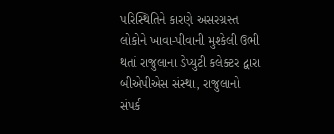પરિસ્થિતિને કારણે અસરગ્રસ્ત લોકોને ખાવા-પીવાની મુશ્કેલી ઉભી થતાં રાજુલાના ડેપ્યુટી કલેક્ટર દ્વારા બીએપીએસ સંસ્થા, રાજુલાનો સંપર્ક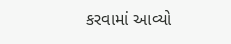કરવામાં આવ્યો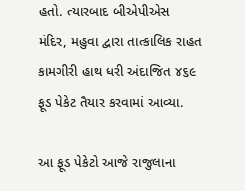હતો. ત્યારબાદ બીએપીએસ મંદિર, મહુવા દ્વારા તાત્કાલિક રાહત કામગીરી હાથ ધરી અંદાજિત ૪૬૯ ફૂડ પેકેટ તૈયાર કરવામાં આવ્યા.

આ ફૂડ પેકેટો આજે રાજુલાના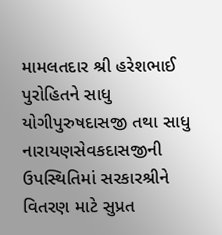મામલતદાર શ્રી હરેશભાઈ પુરોહિતને સાધુ યોગીપુરુષદાસજી તથા સાધુ નારાયણસેવકદાસજીની ઉપસ્થિતિમાં સરકારશ્રીને વિતરણ માટે સુપ્રત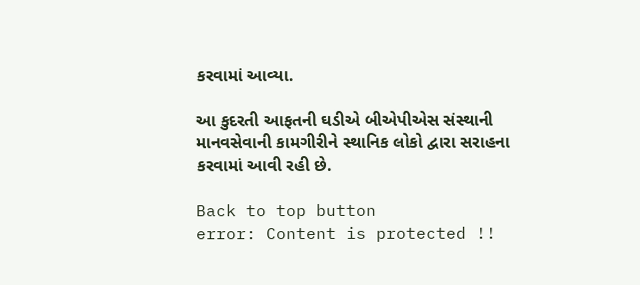કરવામાં આવ્યા.

આ કુદરતી આફતની ઘડીએ બીએપીએસ સંસ્થાની માનવસેવાની કામગીરીને સ્થાનિક લોકો દ્વારા સરાહના કરવામાં આવી રહી છે.

Back to top button
error: Content is protected !!